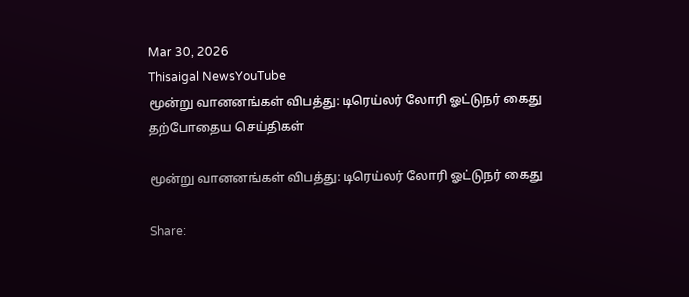Mar 30, 2026
Thisaigal NewsYouTube
மூன்று வானனங்கள் விபத்து: டிரெய்லர் லோரி ஓட்டுநர் கைது
தற்போதைய செய்திகள்

மூன்று வானனங்கள் விபத்து: டிரெய்லர் லோரி ஓட்டுநர் கைது

Share: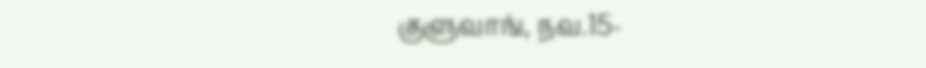குளுவாங், நவ.15-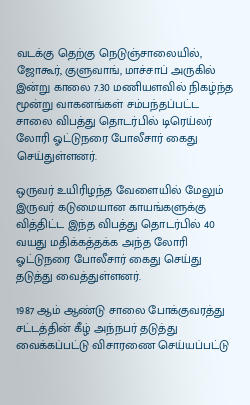வடக்கு தெற்கு நெடுஞ்சாலையில், ஜோகூர், குளுவாங், மாச்சாப் அருகில் இன்று காலை 7.30 மணியளவில் நிகழ்ந்த மூன்று வாகனங்கள் சம்பந்தப்பட்ட சாலை விபத்து தொடர்பில் டிரெய்லர் லோரி ஓட்டுநரை போலீசார் கைது செய்துள்ளனர்.

ஒருவர் உயிரிழந்த வேளையில் மேலும் இருவர் கடுமையான காயங்களுக்கு வித்திட்ட இந்த விபத்து தொடர்பில் 40 வயது மதிக்கத்தக்க அந்த லோரி ஓட்டுநரை போலீசார் கைது செய்து தடுத்து வைத்துள்ளனர்.

1987 ஆம் ஆண்டு சாலை போக்குவரத்து சட்டத்தின் கீழ் அந்நபர் தடுத்து வைக்கப்பட்டு விசாரணை செய்யப்பட்டு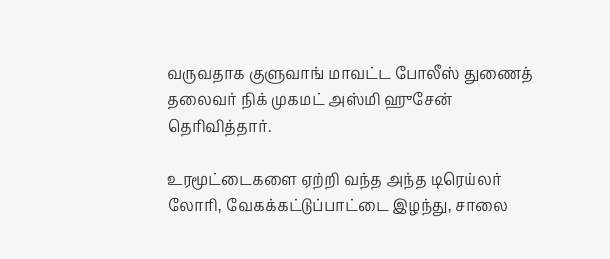வருவதாக குளுவாங் மாவட்ட போலீஸ் துணைத் தலைவர் நிக் முகமட் அஸ்மி ஹுசேன் தெரிவித்தார்.

உரமூட்டைகளை ஏற்றி வந்த அந்த டிரெய்லர் லோரி, வேகக்கட்டுப்பாட்டை இழந்து, சாலை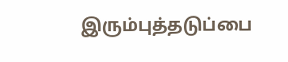இரும்புத்தடுப்பை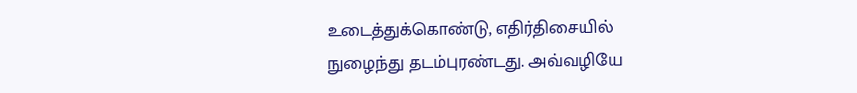உடைத்துக்கொண்டு, எதிர்திசையில் நுழைந்து தடம்புரண்டது. அவ்வழியே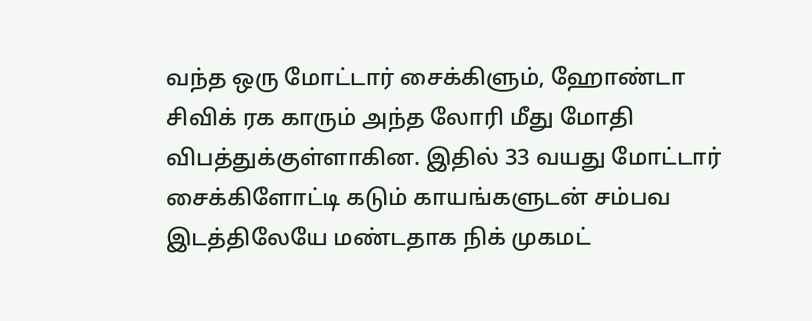வந்த ஒரு மோட்டார் சைக்கிளும், ஹோண்டா சிவிக் ரக காரும் அந்த லோரி மீது மோதி விபத்துக்குள்ளாகின. இதில் 33 வயது மோட்டார் சைக்கிளோட்டி கடும் காயங்களுடன் சம்பவ இடத்திலேயே மண்டதாக நிக் முகமட்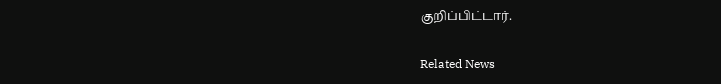குறிப்பிட்டார்.

Related News